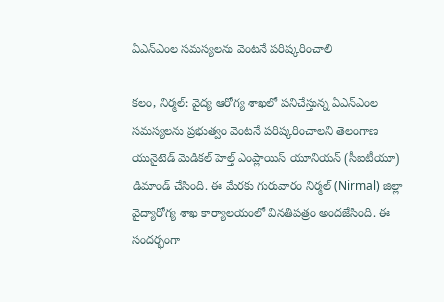ఏఎన్‌ఎంల సమస్యలను వెంటనే పరిష్కరించాలి

కలం, నిర్మల్: వైద్య ఆరోగ్య శాఖలో పనిచేస్తున్న ఏఎన్‌ఎంల సమస్యలను ప్రభుత్వం వెంటనే పరిష్కరించాలని తెలంగాణ యునైటెడ్ మెడికల్ హెల్త్ ఎంప్లాయిస్ యూనియన్ (సీఐటీయూ) డిమాండ్ చేసింది. ఈ మేరకు గురువారం నిర్మల్ (Nirmal) జిల్లా వైద్యారోగ్య శాఖ కార్యాలయంలో వినతిపత్రం అందజేసింది. ఈ సందర్భంగా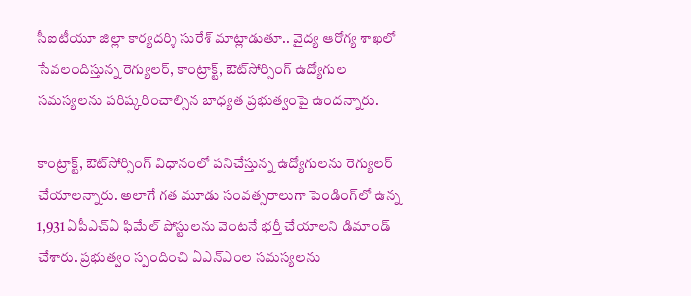సీఐటీయూ జిల్లా కార్యదర్శి సురేశ్ మాట్లాడుతూ.. వైద్య ఆరోగ్య శాఖలో సేవలందిస్తున్న రెగ్యులర్, కాంట్రాక్ట్, ఔట్‌సోర్సింగ్ ఉద్యోగుల సమస్యలను పరిష్కరించాల్సిన బాధ్యత ప్రభుత్వంపై ఉందన్నారు.

కాంట్రాక్ట్, ఔట్‌సోర్సింగ్ విధానంలో పనిచేస్తున్న ఉద్యోగులను రెగ్యులర్ చేయాలన్నారు. అలాగే గత మూడు సంవత్సరాలుగా పెండింగ్‌లో ఉన్న 1,931 ఏపీఎచ్ఏ ఫిమేల్ పోస్టులను వెంటనే భర్తీ చేయాలని డిమాండ్ చేశారు. ప్రభుత్వం స్పందించి ఏఎన్‌ఎంల సమస్యలను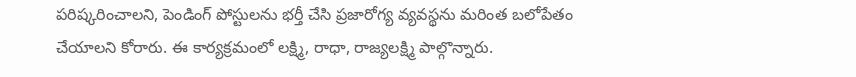పరిష్కరించాలని, పెండింగ్ పోస్టులను భర్తీ చేసి ప్రజారోగ్య వ్యవస్థను మరింత బలోపేతం చేయాలని కోరారు. ఈ కార్యక్రమంలో లక్ష్మి, రాధా, రాజ్యలక్ష్మి పాల్గొన్నారు.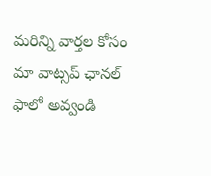మ‌రిన్ని వార్త‌ల కోసం మా వాట్స‌ప్ ఛాన‌ల్ ఫాలో అవ్వండి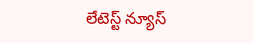లేటెస్ట్ న్యూస్‌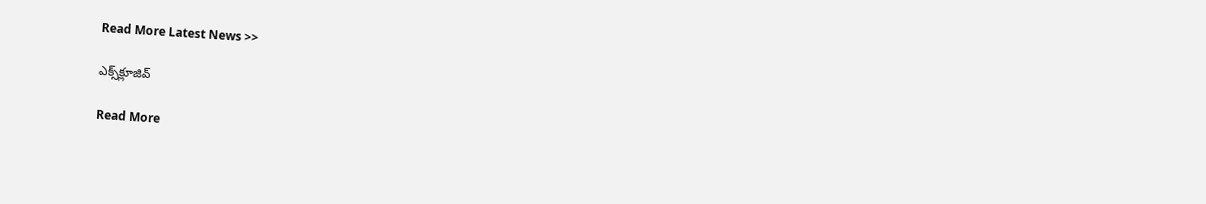Read More Latest News >>

ఎక్స్‌క్లూజివ్‌

Read More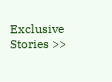Exclusive Stories >>